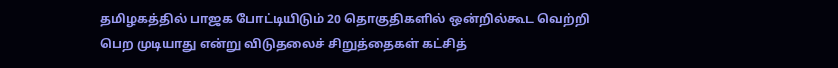தமிழகத்தில் பாஜக போட்டியிடும் 20 தொகுதிகளில் ஒன்றில்கூட வெற்றி பெற முடியாது என்று விடுதலைச் சிறுத்தைகள் கட்சித்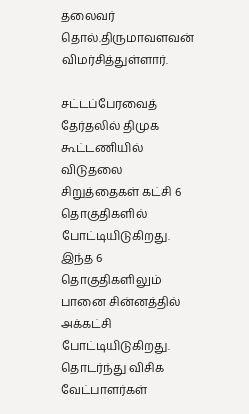தலைவர் தொல்.திருமாவளவன் விமர்சித்துள்ளார்.

சட்டப்பேரவைத் தேர்தலில் திமுக கூட்டணியில் விடுதலை சிறுத்தைகள் கட்சி 6 தொகுதிகளில் போட்டியிடுகிறது. இந்த 6 தொகுதிகளிலும் பானை சின்னத்தில் அக்கட்சி போட்டியிடுகிறது. தொடர்ந்து விசிக வேட்பாளர்கள்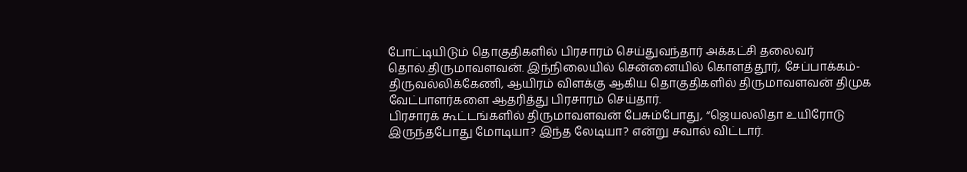போட்டியிடும் தொகுதிகளில் பிரசாரம் செய்துவந்தார் அக்கட்சி தலைவர் தொல்.திருமாவளவன். இந்நிலையில் சென்னையில் கொளத்தூர், சேப்பாக்கம்-திருவல்லிக்கேணி, ஆயிரம் விளக்கு ஆகிய தொகுதிகளில் திருமாவளவன் திமுக வேட்பாளர்களை ஆதரித்து பிரசாரம் செய்தார்.
பிரசாரக் கூட்டங்களில் திருமாவளவன் பேசும்போது, “ஜெயலலிதா உயிரோடு இருந்தபோது மோடியா? இந்த லேடியா? என்று சவால் விட்டார்.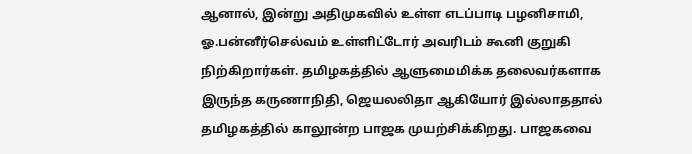ஆனால், இன்று அதிமுகவில் உள்ள எடப்பாடி பழனிசாமி, ஓ.பன்னீர்செல்வம் உள்ளிட்டோர் அவரிடம் கூனி குறுகி நிற்கிறார்கள். தமிழகத்தில் ஆளுமைமிக்க தலைவர்களாக இருந்த கருணாநிதி, ஜெயலலிதா ஆகியோர் இல்லாததால் தமிழகத்தில் காலூன்ற பாஜக முயற்சிக்கிறது. பாஜகவை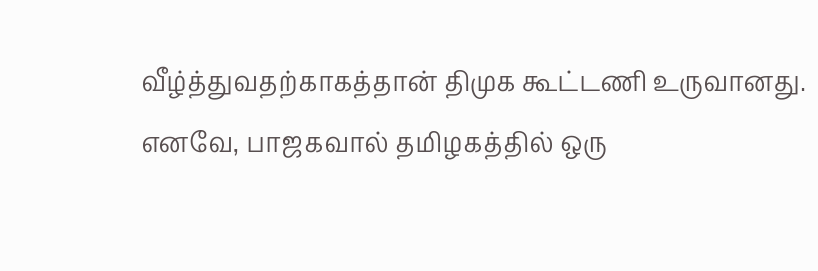வீழ்த்துவதற்காகத்தான் திமுக கூட்டணி உருவானது. எனவே, பாஜகவால் தமிழகத்தில் ஒரு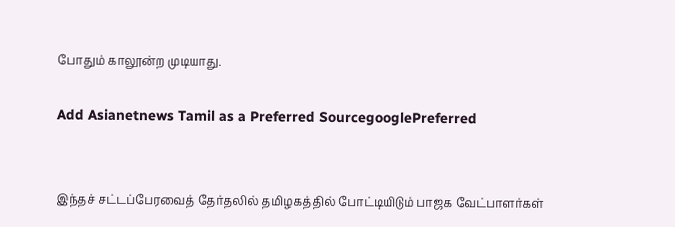போதும் காலூன்ற முடியாது.

Add Asianetnews Tamil as a Preferred SourcegooglePreferred


இந்தச் சட்டப்பேரவைத் தேர்தலில் தமிழகத்தில் போட்டியிடும் பாஜக வேட்பாளர்கள்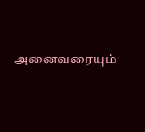அனைவரையும்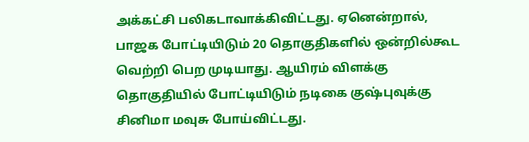அக்கட்சி பலிகடாவாக்கிவிட்டது. ஏனென்றால், பாஜக போட்டியிடும் 20 தொகுதிகளில் ஒன்றில்கூட வெற்றி பெற முடியாது. ஆயிரம் விளக்கு தொகுதியில் போட்டியிடும் நடிகை குஷ்புவுக்கு சினிமா மவுசு போய்விட்டது.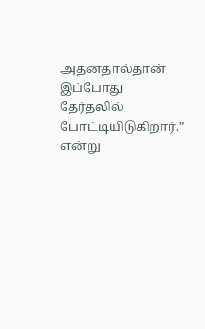அதனதால்தான் இப்போது தேர்தலில் போட்டியிடுகிறார்.” என்று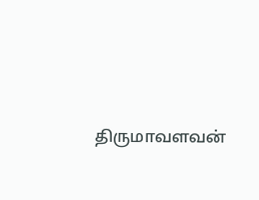திருமாவளவன்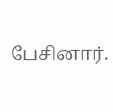பேசினார்.